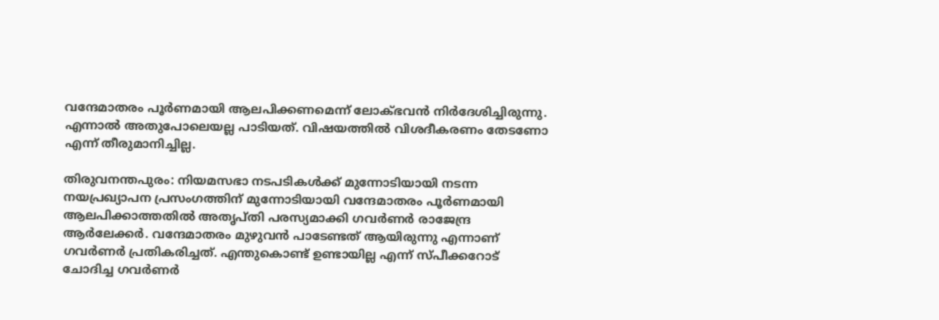വന്ദേമാതരം പൂർണമായി ആലപിക്കണമെന്ന് ലോക്‌ഭവൻ നിർദേശിച്ചിരുന്നു. എന്നാൽ അതുപോലെയല്ല പാടിയത്. വിഷയത്തിൽ വിശദീകരണം തേടണോ എന്ന് തീരുമാനിച്ചില്ല.

തിരുവനന്തപുരം: നിയമസഭാ നടപടികൾക്ക് മുന്നോടിയായി നടന്ന നയപ്രഖ്യാപന പ്രസംഗത്തിന് മുന്നോടിയായി വന്ദേമാതരം പൂർണമായി ആലപിക്കാത്തതിൽ അതൃപ്തി പരസ്യമാക്കി ഗവർണർ രാജേന്ദ്ര ആർലേക്കർ. വന്ദേമാതരം മുഴുവൻ പാടേണ്ടത് ആയിരുന്നു എന്നാണ് ഗവർണർ പ്രതികരിച്ചത്. എന്തുകൊണ്ട് ഉണ്ടായില്ല എന്ന് സ്പീക്കറോട് ചോദിച്ച ഗവർണർ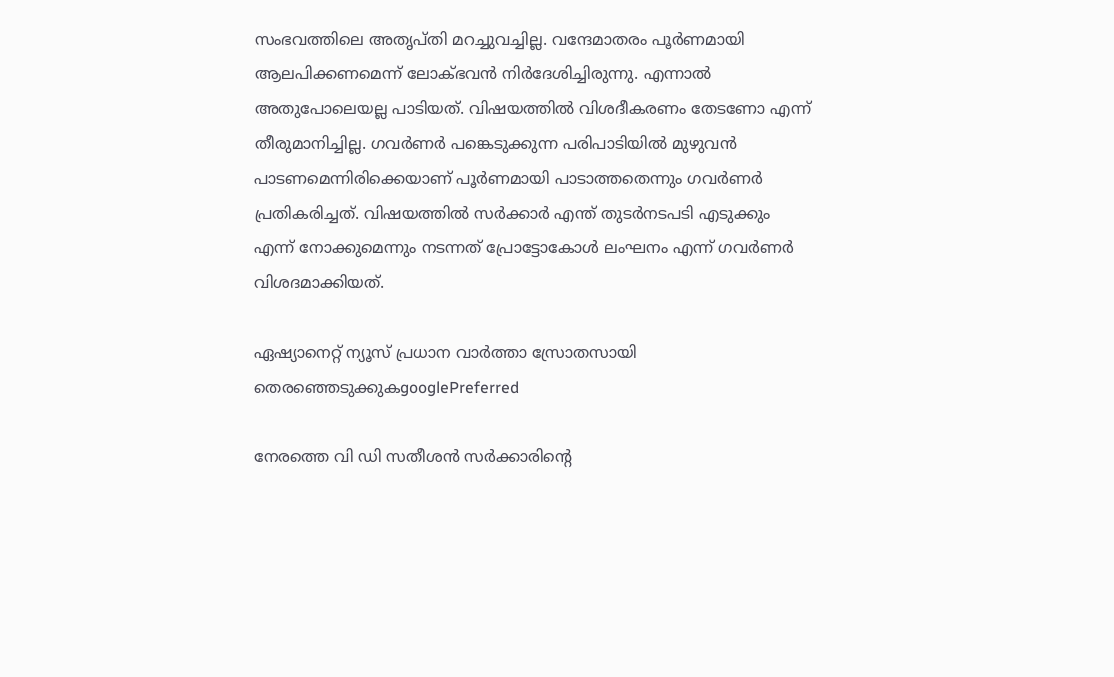സംഭവത്തിലെ അതൃപ്തി മറച്ചുവച്ചില്ല. വന്ദേമാതരം പൂർണമായി ആലപിക്കണമെന്ന് ലോക്‌ഭവൻ നിർദേശിച്ചിരുന്നു. എന്നാൽ അതുപോലെയല്ല പാടിയത്. വിഷയത്തിൽ വിശദീകരണം തേടണോ എന്ന് തീരുമാനിച്ചില്ല. ഗവർണർ പങ്കെടുക്കുന്ന പരിപാടിയിൽ മുഴുവൻ പാടണമെന്നിരിക്കെയാണ് പൂർണമായി പാടാത്തതെന്നും ഗവർണർ പ്രതികരിച്ചത്. വിഷയത്തിൽ സർക്കാർ എന്ത് തുടർനടപടി എടുക്കും എന്ന് നോക്കുമെന്നും നടന്നത് പ്രോട്ടോകോൾ ലംഘനം എന്ന് ഗവർണർ വിശദമാക്കിയത്.

ഏഷ്യാനെറ്റ് ന്യൂസ് പ്രധാന വാർത്താ സ്രോതസായി തെരഞ്ഞെടുക്കുകgooglePreferred

നേരത്തെ വി ഡി സതീശൻ സർക്കാരിന്‍റെ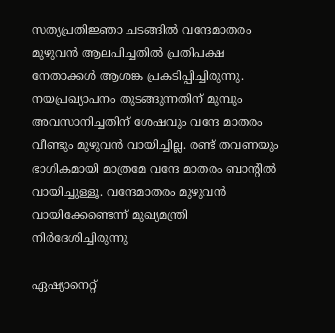സത്യപ്രതിജ്ഞാ ചടങ്ങിൽ വന്ദേമാതരം മുഴുവൻ ആലപിച്ചതിൽ പ്രതിപക്ഷ നേതാക്കൾ ആശങ്ക പ്രകടിപ്പിച്ചിരുന്നു. നയപ്രഖ്യാപനം തുടങ്ങുന്നതിന് മുമ്പും അവസാനിച്ചതിന് ശേഷവും വന്ദേ മാതരം വീണ്ടും മുഴുവൻ വായിച്ചില്ല. രണ്ട് തവണയും ഭാഗികമായി മാത്രമേ വന്ദേ മാതരം ബാന്റിൽ വായിച്ചുള്ളൂ. വന്ദേമാതരം മുഴുവൻ വായിക്കേണ്ടെന്ന് മുഖ്യമന്ത്രി നിർദേശിച്ചിരുന്നു

ഏഷ്യാനെറ്റ്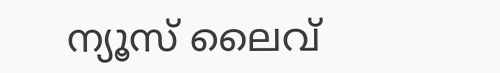ന്യൂസ് ലൈവ്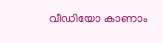വീഡിയോ കാണാം